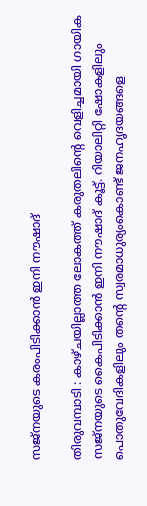സജ്നയുടെ കരംപിടിക്കാൻ ഇനി നൗഷാദ്

തിരുവമ്പാടി : കാഴ്ചയില്ലാത്ത ലോകത്ത് കരുതലിന്റെ വെളിച്ചമായി ഗായിക സജ്നയുടെ കൈപിടിക്കാൻ ഇനി നൗഷാദ് കൂട്ട്. റിയാലിറ്റി ഷോകളിലും പൊതുവേദികളിലും തന്റെ സ്വരമാധുര്യംകൊണ്ട് ജനഹൃദയങ്ങളെ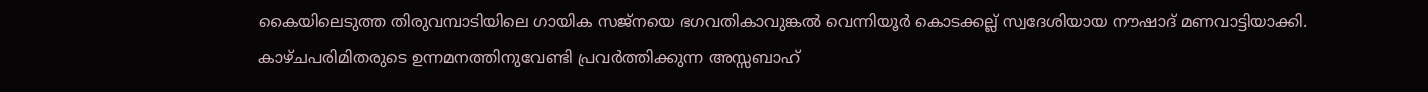കൈയിലെടുത്ത തിരുവമ്പാടിയിലെ ഗായിക സജ്നയെ ഭഗവതികാവുങ്കൽ വെന്നിയൂർ കൊടക്കല്ല് സ്വദേശിയായ നൗഷാദ് മണവാട്ടിയാക്കി.
കാഴ്ചപരിമിതരുടെ ഉന്നമനത്തിനുവേണ്ടി പ്രവർത്തിക്കുന്ന അസ്സബാഹ്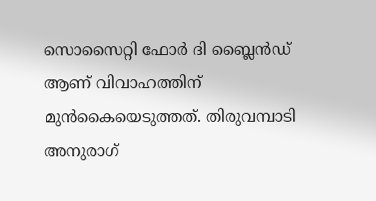സൊസൈറ്റി ഫോർ ദി ബ്ലൈൻഡ് ആണ് വിവാഹത്തിന് മുൻകൈയെടുത്തത്. തിരുവമ്പാടി അനുരാഗ്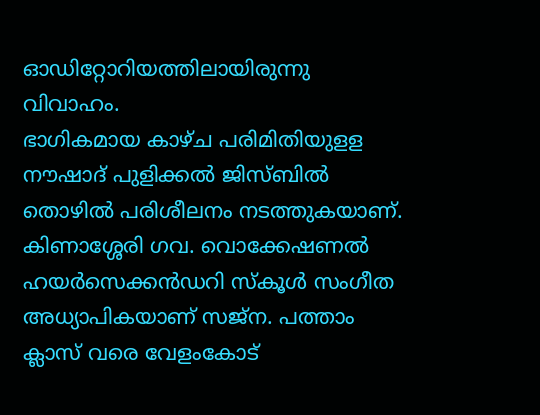ഓഡിറ്റോറിയത്തിലായിരുന്നു വിവാഹം.
ഭാഗികമായ കാഴ്ച പരിമിതിയുളള നൗഷാദ് പുളിക്കൽ ജിസ്ബിൽ തൊഴിൽ പരിശീലനം നടത്തുകയാണ്. കിണാശ്ശേരി ഗവ. വൊക്കേഷണൽ ഹയർസെക്കൻഡറി സ്കൂൾ സംഗീത അധ്യാപികയാണ് സജ്ന. പത്താം ക്ലാസ് വരെ വേളംകോട്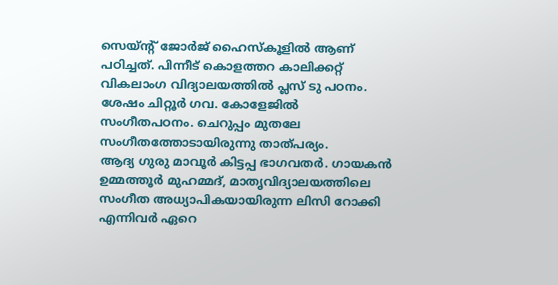സെയ്ന്റ് ജോർജ് ഹൈസ്കൂളിൽ ആണ് പഠിച്ചത്. പിന്നീട് കൊളത്തറ കാലിക്കറ്റ് വികലാംഗ വിദ്യാലയത്തിൽ പ്ലസ് ടു പഠനം. ശേഷം ചിറ്റൂർ ഗവ. കോളേജിൽ സംഗീതപഠനം. ചെറുപ്പം മുതലേ സംഗീതത്തോടായിരുന്നു താത്പര്യം.
ആദ്യ ഗുരു മാവൂർ കിട്ടപ്പ ഭാഗവതർ. ഗായകൻ ഉമ്മത്തൂർ മുഹമ്മദ്, മാതൃവിദ്യാലയത്തിലെ സംഗീത അധ്യാപികയായിരുന്ന ലിസി റോക്കി എന്നിവർ ഏറെ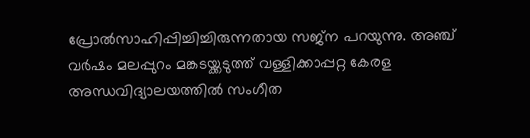പ്രോൽസാഹിപ്പിച്ചിച്ചിരുന്നതായ സജ്ന പറയുന്നു. അഞ്ച് വർഷം മലപ്പുറം മങ്കടയ്ക്കടുത്ത് വള്ളിക്കാപ്പറ്റ കേരള അന്ധവിദ്യാലയത്തിൽ സംഗീത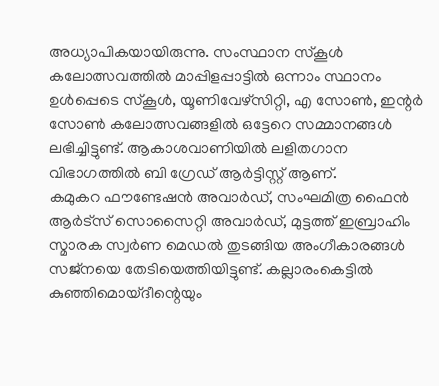അധ്യാപികയായിരുന്നു. സംസ്ഥാന സ്കൂൾ കലോത്സവത്തിൽ മാപ്പിളപ്പാട്ടിൽ ഒന്നാം സ്ഥാനം ഉൾപ്പെടെ സ്കൂൾ, യൂണിവേഴ്സിറ്റി, എ സോൺ, ഇന്റർ സോൺ കലോത്സവങ്ങളിൽ ഒട്ടേറെ സമ്മാനങ്ങൾ ലഭിച്ചിട്ടുണ്ട്. ആകാശവാണിയിൽ ലളിതഗാന വിഭാഗത്തിൽ ബി ഗ്രേഡ് ആർട്ടിസ്റ്റ് ആണ്.
കമുകറ ഫൗണ്ടേഷൻ അവാർഡ്, സംഘമിത്ര ഫൈൻ ആർട്സ് സൊസൈറ്റി അവാർഡ്, മുട്ടത്ത് ഇബ്രാഹിം സ്മാരക സ്വർണ മെഡൽ തുടങ്ങിയ അംഗീകാരങ്ങൾ സജ്നയെ തേടിയെത്തിയിട്ടുണ്ട്. കല്ലാരംകെട്ടിൽ കുഞ്ഞിമൊയ്ദീന്റെയും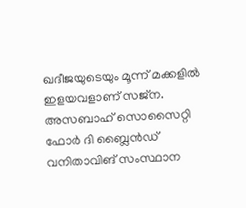ഖദീജയുടെയും മൂന്ന് മക്കളിൽ ഇളയവളാണ് സജ്ന. അസബാഹ് സൊസൈറ്റി ഫോർ ദി ബ്ലൈൻഡ് വനിതാവിങ് സംസ്ഥാന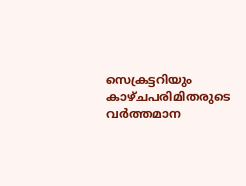സെക്രട്ടറിയും കാഴ്ചപരിമിതരുടെ വർത്തമാന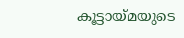കൂട്ടായ്മയുടെ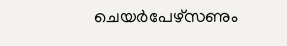ചെയർപേഴ്സണും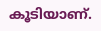കൂടിയാണ്.